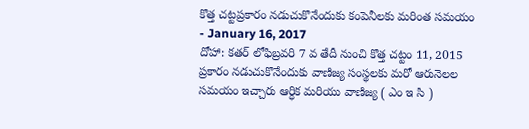కొత్త చట్టప్రకారం నడుచుకొనేందుకు కంపెనీలకు మరింత సమయం
- January 16, 2017
దోహా: కతర్ లోఫిబ్రవరి 7 వ తేదీ నుంచి కొత్త చట్టం 11, 2015 ప్రకారం నడుచుకొనేందుకు వాణిజ్య సంస్థలకు మరో ఆరునెలల సమయం ఇచ్చారు ఆర్ధిక మరియు వాణిజ్య ( ఎం ఇ సి )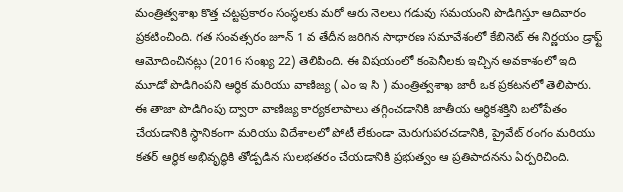మంత్రిత్వశాఖ కొత్త చట్టప్రకారం సంస్థలకు మరో ఆరు నెలలు గడువు సమయంని పొడిగిస్తూ ఆదివారం ప్రకటించింది. గత సంవత్సరం జూన్ 1 వ తేదీన జరిగిన సాధారణ సమావేశంలో కేబినెట్ ఈ నిర్ణయం డ్రాఫ్ట్ ఆమోదించినట్లు (2016 సంఖ్య 22) తెలిపింది. ఈ విషయంలో కంపెనీలకు ఇచ్చిన అవకాశంలో ఇది మూడో పొడిగింపని ఆర్ధిక మరియు వాణిజ్య ( ఎం ఇ సి ) మంత్రిత్వశాఖ జారీ ఒక ప్రకటనలో తెలిపారు. ఈ తాజా పొడిగింపు ద్వారా వాణిజ్య కార్యకలాపాలు తగ్గించడానికి జాతీయ ఆర్థికశక్తిని బలోపేతం చేయడానికి స్థానికంగా మరియు విదేశాలలో పోటీ లేకుండా మెరుగుపరచడానికి, ప్రైవేట్ రంగం మరియు కతర్ ఆర్థిక అభివృద్ధికి తోడ్పడిన సులభతరం చేయడానికి ప్రభుత్వం ఆ ప్రతిపాదనను ఏర్పరిచింది.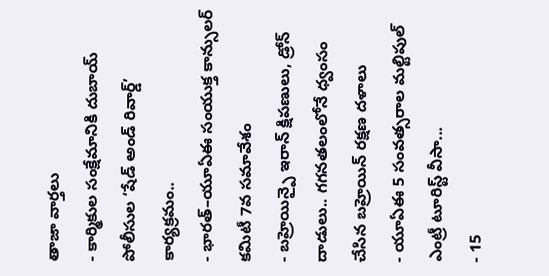తాజా వార్తలు
- కార్మికుల సంక్షేమానికి దుబాయ్ పోలీసుల ‘షేడ్ అండ్ రివార్డ్’ కార్యక్రమం..
- భారత్–యూఏఈ సంయుక్త కాన్సులర్ కమిటీ 7వ సమావేశం
- బహ్రెయిన్పై ఇరాన్ క్షిపణులు, డ్రోన్ దాడులు.. గగనతలంలోనే ధ్వంసం చేసిన బహ్రెయిన్ రక్షణ దళాలు
- యూఏఈ 5 సంవత్సరాల మల్టిపుల్ ఎంట్రీ టూరిస్ట్ వీసా...
- 15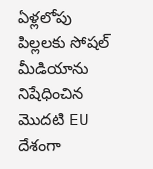ఏళ్లలోపు పిల్లలకు సోషల్ మీడియాను నిషేధించిన మొదటి EU దేశంగా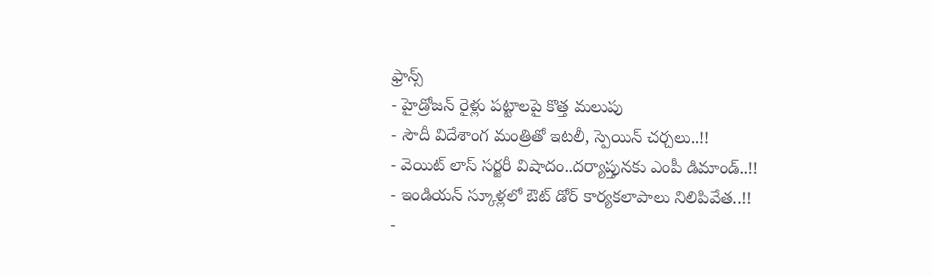ఫ్రాన్స్
- హైడ్రోజన్ రైళ్లు పట్టాలపై కొత్త మలుపు
- సౌదీ విదేశాంగ మంత్రితో ఇటలీ, స్పెయిన్ చర్చలు..!!
- వెయిట్ లాస్ సర్జరీ విషాదం..దర్యాప్తునకు ఎంపీ డిమాండ్..!!
- ఇండియన్ స్కూళ్లలో ఔట్ డోర్ కార్యకలాపాలు నిలిపివేత..!!
-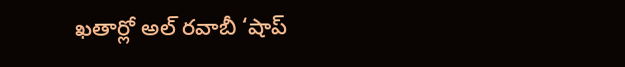ఖతార్లో అల్ రవాబీ ‘షాప్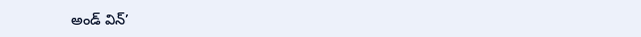అండ్ విన్’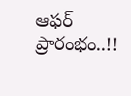ఆఫర్ ప్రారంభం..!!